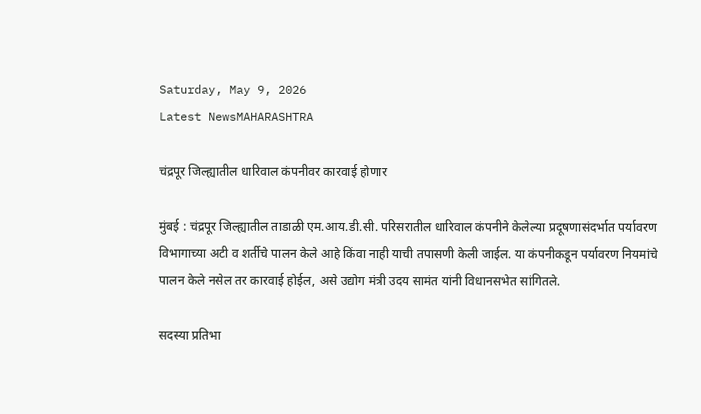Saturday, May 9, 2026
Latest NewsMAHARASHTRA

चंद्रपूर जिल्ह्यातील धारिवाल कंपनीवर कारवाई होणार

मुंबई : चंद्रपूर जिल्ह्यातील ताडाळी एम‌.आय.डी.सी. परिसरातील धारिवाल कंपनीने केलेल्या प्रदूषणासंदर्भात पर्यावरण विभागाच्या अटी व शर्तीचे पालन केले आहे किंवा नाही याची तपासणी केली जाईल. या कंपनीकडून पर्यावरण नियमांचे पालन केले नसेल तर कारवाई होईल, असे उद्योग मंत्री उदय सामंत यांनी विधानसभेत सांगितले.

सदस्या प्रतिभा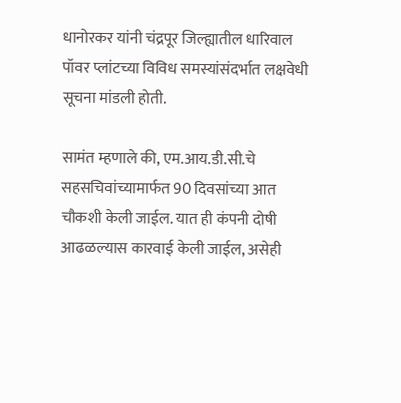धानोरकर यांनी चंद्रपूर जिल्ह्यातील धारिवाल पॉवर प्लांटच्या विविध समस्यांसंदर्भात लक्षवेधी सूचना मांडली होती.

सामंत म्हणाले की, एम‌.आय.डी.सी.चे सहसचिवांच्यामार्फत 90 दिवसांच्या आत चौकशी केली जाईल. यात ही कंपनी दोषी आढळल्यास कारवाई केली जाईल, असेही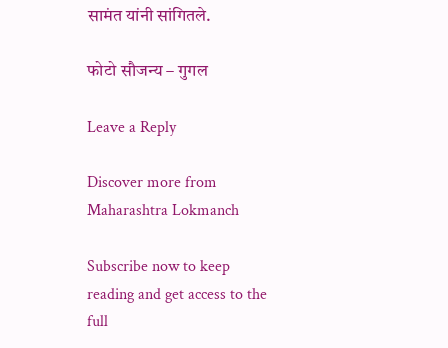सामंत यांनी सांगितले.

फोटो सौजन्य – गुगल

Leave a Reply

Discover more from Maharashtra Lokmanch

Subscribe now to keep reading and get access to the full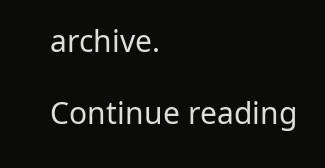archive.

Continue reading